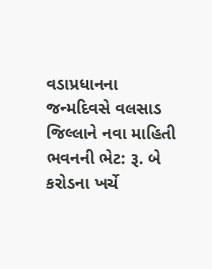વડાપ્રધાનના જન્મદિવસે વલસાડ જિલ્લાને નવા માહિતી ભવનની ભેટ: રૂ. બે કરોડના ખર્ચે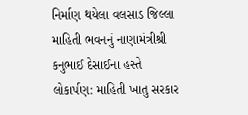નિર્માણ થયેલા વલસાડ જિલ્લા માહિતી ભવનનું નાણામંત્રીશ્રી કનુભાઈ દેસાઈના હસ્તે લોકાર્પણ: માહિતી ખાતુ સરકાર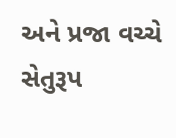અને પ્રજા વચ્ચે સેતુરૂપ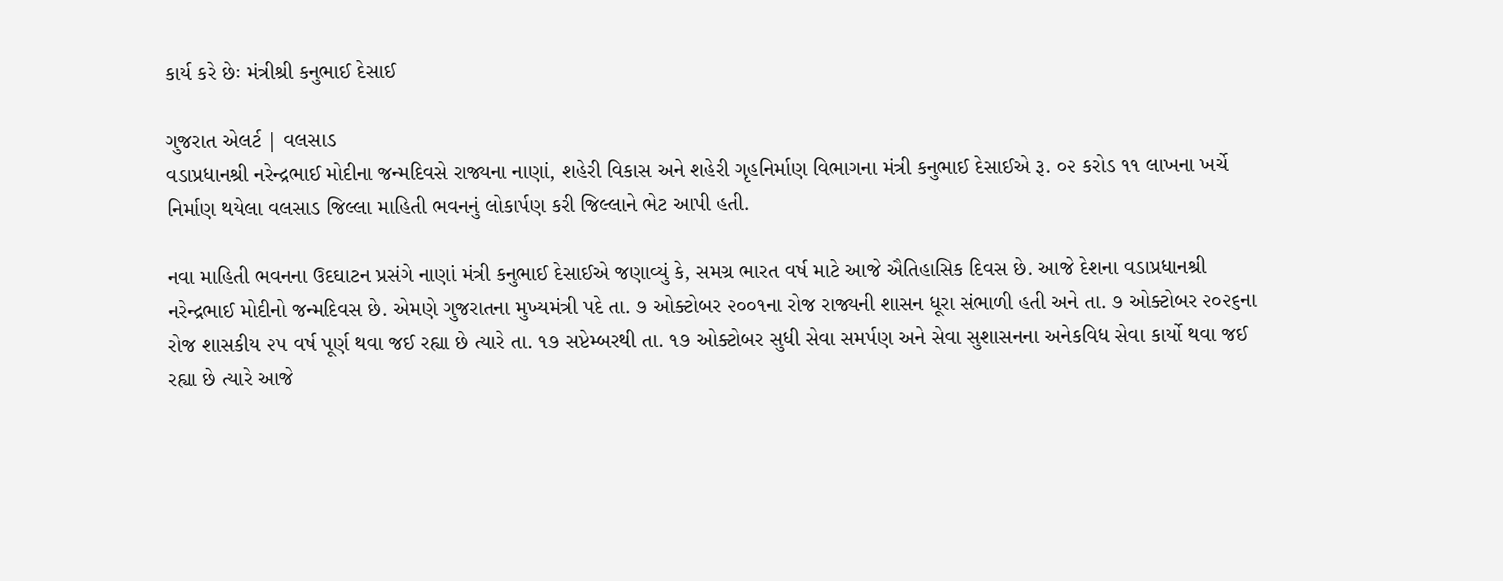કાર્ય કરે છેઃ મંત્રીશ્રી કનુભાઈ દેસાઈ

ગુજરાત એલર્ટ | વલસાડ
વડાપ્રધાનશ્રી નરેન્દ્રભાઈ મોદીના જન્મદિવસે રાજ્યના નાણાં, શહેરી વિકાસ અને શહેરી ગૃહનિર્માણ વિભાગના મંત્રી કનુભાઈ દેસાઈએ રૂ. ૦૨ કરોડ ૧૧ લાખના ખર્ચે નિર્માણ થયેલા વલસાડ જિલ્લા માહિતી ભવનનું લોકાર્પણ કરી જિલ્લાને ભેટ આપી હતી.

નવા માહિતી ભવનના ઉદઘાટન પ્રસંગે નાણાં મંત્રી કનુભાઈ દેસાઈએ જણાવ્યું કે, સમગ્ર ભારત વર્ષ માટે આજે ઐતિહાસિક દિવસ છે. આજે દેશના વડાપ્રધાનશ્રી નરેન્દ્રભાઈ મોદીનો જન્મદિવસ છે. એમણે ગુજરાતના મુખ્યમંત્રી પદે તા. ૭ ઓક્ટોબર ૨૦૦૧ના રોજ રાજ્યની શાસન ધૂરા સંભાળી હતી અને તા. ૭ ઓક્ટોબર ૨૦૨૬ના રોજ શાસકીય ૨૫ વર્ષ પૂર્ણ થવા જઈ રહ્યા છે ત્યારે તા. ૧૭ સપ્ટેમ્બરથી તા. ૧૭ ઓક્ટોબર સુધી સેવા સમર્પણ અને સેવા સુશાસનના અનેકવિધ સેવા કાર્યો થવા જઈ રહ્યા છે ત્યારે આજે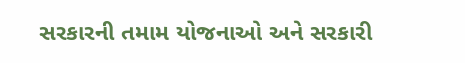સરકારની તમામ યોજનાઓ અને સરકારી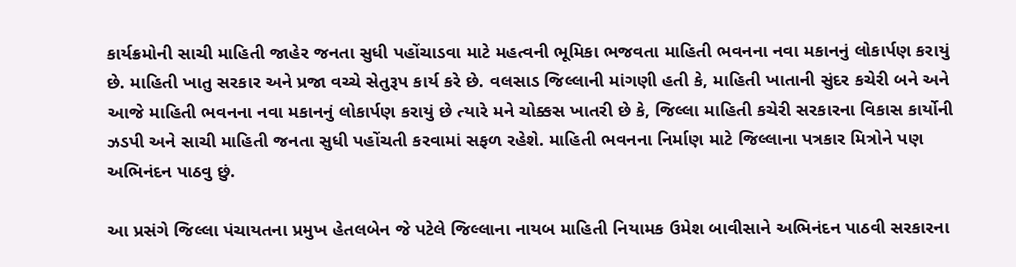કાર્યક્રમોની સાચી માહિતી જાહેર જનતા સુધી પહોંચાડવા માટે મહત્વની ભૂમિકા ભજવતા માહિતી ભવનના નવા મકાનનું લોકાર્પણ કરાયું છે. માહિતી ખાતુ સરકાર અને પ્રજા વચ્ચે સેતુરૂપ કાર્ય કરે છે. વલસાડ જિલ્લાની માંગણી હતી કે, માહિતી ખાતાની સુંદર કચેરી બને અને આજે માહિતી ભવનના નવા મકાનનું લોકાર્પણ કરાયું છે ત્યારે મને ચોક્કસ ખાતરી છે કે, જિલ્લા માહિતી કચેરી સરકારના વિકાસ કાર્યોની ઝડપી અને સાચી માહિતી જનતા સુધી પહોંચતી કરવામાં સફળ રહેશે. માહિતી ભવનના નિર્માણ માટે જિલ્લાના પત્રકાર મિત્રોને પણ અભિનંદન પાઠવુ છું.

આ પ્રસંગે જિલ્લા પંચાયતના પ્રમુખ હેતલબેન જે પટેલે જિલ્લાના નાયબ માહિતી નિયામક ઉમેશ બાવીસાને અભિનંદન પાઠવી સરકારના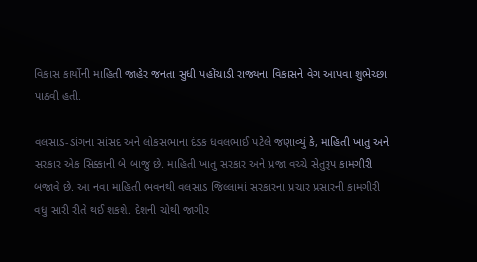વિકાસ કાર્યોની માહિતી જાહેર જનતા સુધી પહોંચાડી રાજ્યના વિકાસને વેગ આપવા શુભેચ્છા પાઠવી હતી.

વલસાડ-ડાંગના સાંસદ અને લોકસભાના દંડક ધવલભાઈ પટેલે જણાવ્યું કે, માહિતી ખાતુ અને સરકાર એક સિક્કાની બે બાજુ છે. માહિતી ખાતુ સરકાર અને પ્રજા વચ્ચે સેતુરૂપ કામગીરી બજાવે છે. આ નવા માહિતી ભવનથી વલસાડ જિલ્લામાં સરકારના પ્રચાર પ્રસારની કામગીરી વધુ સારી રીતે થઈ શકશે. દેશની ચોથી જાગીર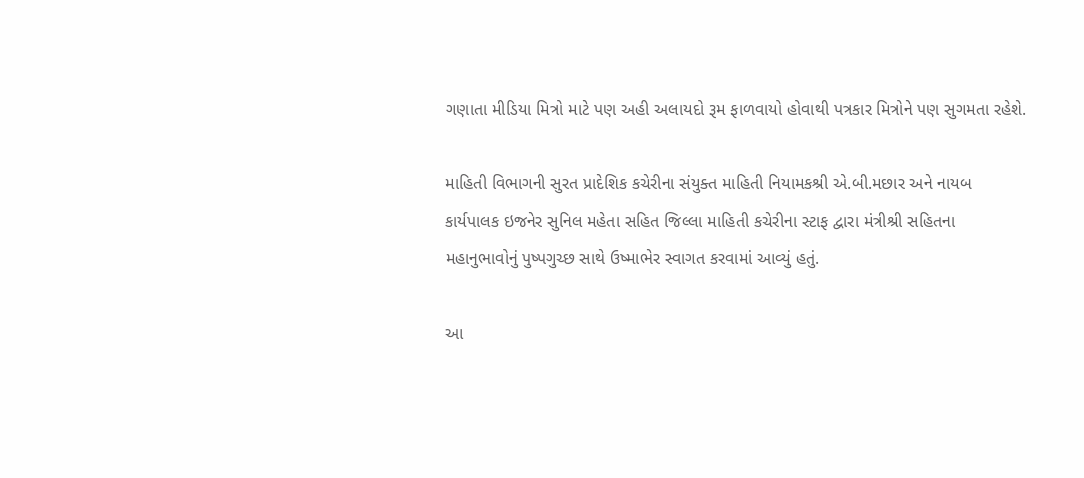ગણાતા મીડિયા મિત્રો માટે પણ અહી અલાયદો રૂમ ફાળવાયો હોવાથી પત્રકાર મિત્રોને પણ સુગમતા રહેશે.

માહિતી વિભાગની સુરત પ્રાદેશિક કચેરીના સંયુક્ત માહિતી નિયામકશ્રી એ.બી.મછાર અને નાયબ કાર્યપાલક ઇજનેર સુનિલ મહેતા સહિત જિલ્લા માહિતી કચેરીના સ્ટાફ દ્વારા મંત્રીશ્રી સહિતના મહાનુભાવોનું પુષ્પગુચ્છ સાથે ઉષ્માભેર સ્વાગત કરવામાં આવ્યું હતું.

આ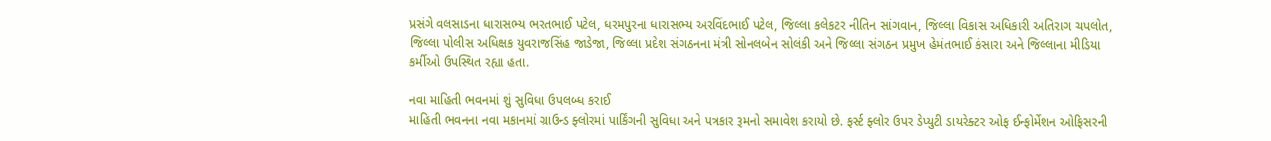પ્રસંગે વલસાડના ધારાસભ્ય ભરતભાઈ પટેલ, ધરમપુરના ધારાસભ્ય અરવિંદભાઈ પટેલ, જિલ્લા કલેકટર નીતિન સાંગવાન, જિલ્લા વિકાસ અધિકારી અતિરાગ ચપલોત, જિલ્લા પોલીસ અધિક્ષક યુવરાજસિંહ જાડેજા, જિલ્લા પ્રદેશ સંગઠનના મંત્રી સોનલબેન સોલંકી અને જિલ્લા સંગઠન પ્રમુખ હેમંતભાઈ કંસારા અને જિલ્લાના મીડિયા કર્મીઓ ઉપસ્થિત રહ્યા હતા.

નવા માહિતી ભવનમાં શું સુવિધા ઉપલબ્ધ કરાઈ
માહિતી ભવનના નવા મકાનમાં ગ્રાઉન્ડ ફ્લોરમાં પાર્કિંગની સુવિધા અને પત્રકાર રૂમનો સમાવેશ કરાયો છે. ફર્સ્ટ ફ્લોર ઉપર ડેપ્યુટી ડાયરેક્ટર ઓફ ઈન્ફોર્મેશન ઓફિસરની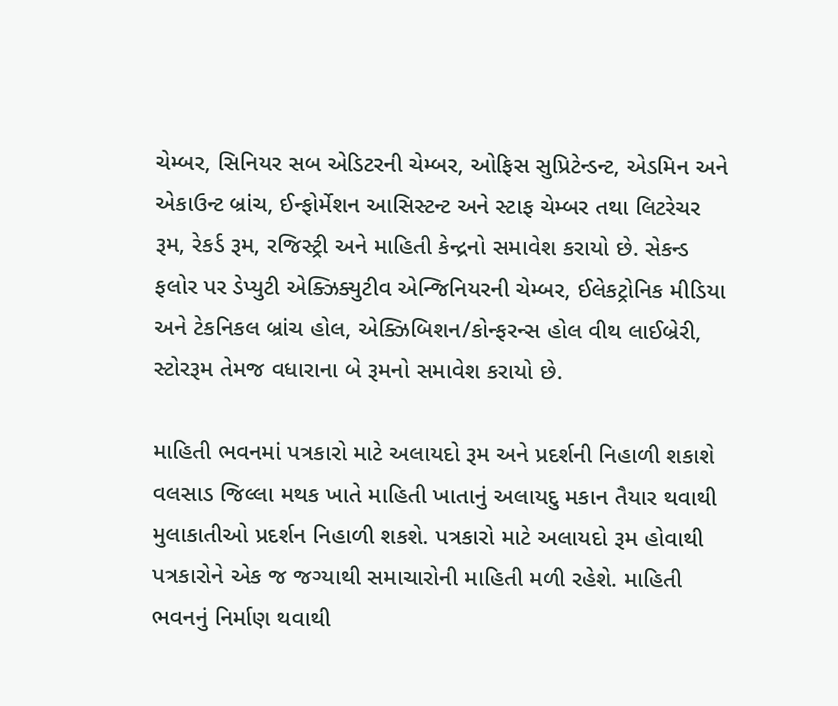ચેમ્બર, સિનિયર સબ એડિટરની ચેમ્બર, ઓફિસ સુપ્રિટેન્ડન્ટ, એડમિન અને એકાઉન્ટ બ્રાંચ, ઈન્ફોર્મેશન આસિસ્ટન્ટ અને સ્ટાફ ચેમ્બર તથા લિટરેચર રૂમ, રેકર્ડ રૂમ, રજિસ્ટ્રી અને માહિતી કેન્દ્રનો સમાવેશ કરાયો છે. સેકન્ડ ફલોર પર ડેપ્યુટી એક્ઝિક્યુટીવ એન્જિનિયરની ચેમ્બર, ઈલેકટ્રોનિક મીડિયા અને ટેકનિકલ બ્રાંચ હોલ, એક્ઝિબિશન/કોન્ફરન્સ હોલ વીથ લાઈબ્રેરી, સ્ટોરરૂમ તેમજ વધારાના બે રૂમનો સમાવેશ કરાયો છે.

માહિતી ભવનમાં પત્રકારો માટે અલાયદો રૂમ અને પ્રદર્શની નિહાળી શકાશે
વલસાડ જિલ્લા મથક ખાતે માહિતી ખાતાનું અલાયદુ મકાન તૈયાર થવાથી મુલાકાતીઓ પ્રદર્શન નિહાળી શકશે. પત્રકારો માટે અલાયદો રૂમ હોવાથી પત્રકારોને એક જ જગ્યાથી સમાચારોની માહિતી મળી રહેશે. માહિતી ભવનનું નિર્માણ થવાથી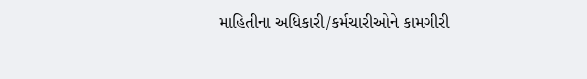માહિતીના અધિકારી/કર્મચારીઓને કામગીરી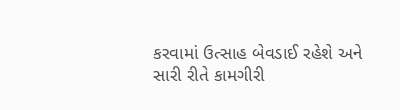કરવામાં ઉત્સાહ બેવડાઈ રહેશે અને સારી રીતે કામગીરી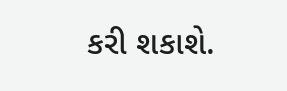કરી શકાશે.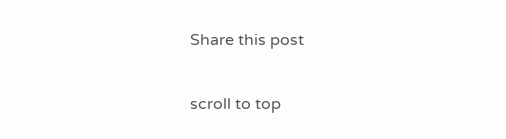Share this post

scroll to top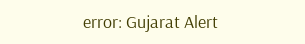error: Gujarat Alert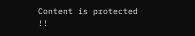Content is protected !!